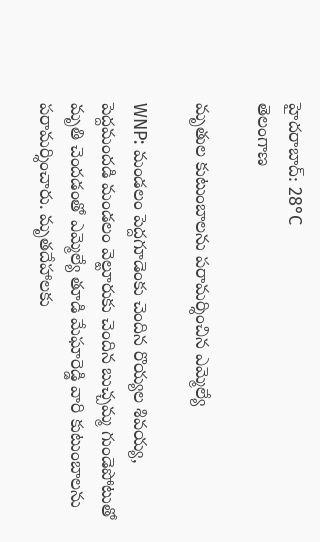హైదరాబాద్: 28°C
తెలంగాణ

మృతుల కుటుంబాలను పరామర్శించిన ఎమ్మెల్యే

WNP: మండలం పెద్దగూడెంకు చెందిన రొయ్యల శివయ్య, పెద్దమందడి మండలం వెల్టూరుకు చెందిన బుచ్చమ్మ గుండెపోటుతో మృతి చెందడంతో ఎమ్మెల్యే తూడి మేఘారెడ్డి వారి కుటుంబాలను పరామర్శించారు. మృతదేహాలకు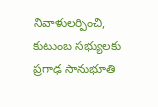నివాళులర్పించి, కుటుంబ సభ్యులకు ప్రగాఢ సానుభూతి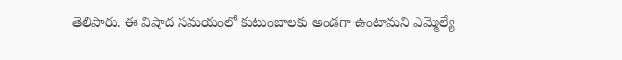తెలిపారు. ఈ విషాద సమయంలో కుటుంబాలకు అండగా ఉంటామని ఎమ్మెల్యే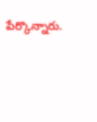పేర్కొన్నారు.